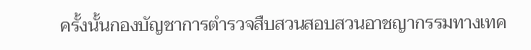ครั้งนั้นกองบัญชาการตำรวจสืบสวนสอบสวนอาชญากรรมทางเทค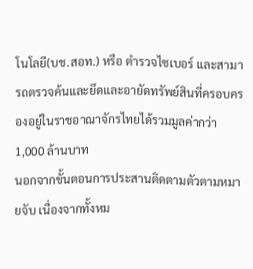โนโลยี(บช.สอท.) หรือ ตำรวจไซเบอร์ และสามารถตรวจค้นและยึดและอายัดทรัพย์สินที่ครอบครองอยู่ในราชอาณาจักรไทยได้รวมมูลค่ากว่า 1,000 ล้านบาท
นอกจากขั้นตอนการประสานติดตามตัวตามหมายจับ เนื่องจากทั้งหม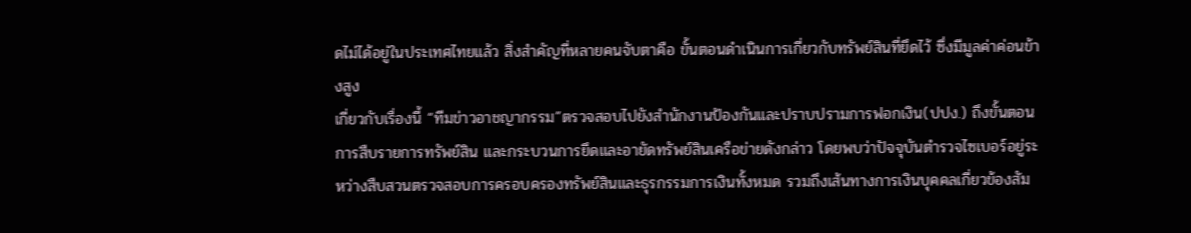ดไม่ได้อยู่ในประเทศไทยแล้ว สิ่งสำคัญที่หลายคนจับตาคือ ขั้นตอนดำเนินการเกี่ยวกับทรัพย์สินที่ยึดไว้ ซึ่งมีมูลค่าค่อนข้างสูง
เกี่ยวกับเรื่องนี้ “ทีมข่าวอาชญากรรม”ตรวจสอบไปยังสำนักงานป้องกันและปราบปรามการฟอกเงิน(ปปง.) ถึงขั้นตอนการสืบรายการทรัพย์สิน และกระบวนการยึดและอายัดทรัพย์สินเครือข่ายดังกล่าว โดยพบว่าปัจจุบันตำรวจไซเบอร์อยู่ระหว่างสืบสวนตรวจสอบการครอบครองทรัพย์สินและธุรกรรมการเงินทั้งหมด รวมถึงเส้นทางการเงินบุคคลเกี่ยวข้องสัม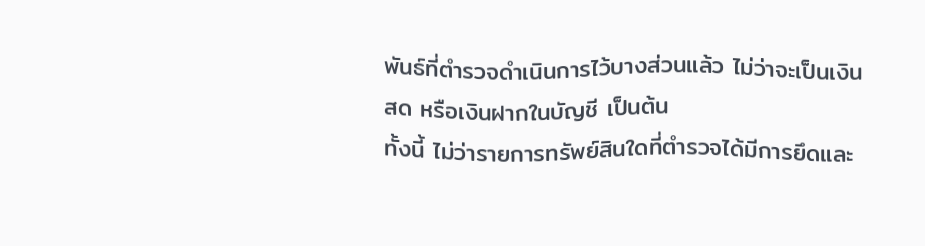พันธ์ที่ตำรวจดำเนินการไว้บางส่วนแล้ว ไม่ว่าจะเป็นเงินสด หรือเงินฝากในบัญชี เป็นต้น
ทั้งนี้ ไม่ว่ารายการทรัพย์สินใดที่ตำรวจได้มีการยึดและ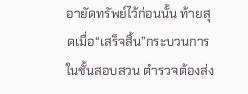อายัดทรัพย์ไว้ก่อนนั้น ท้ายสุดเมื่อ“เสร็จสิ้น”กระบวนการในชั้นสอบสวน ตำรวจต้องส่ง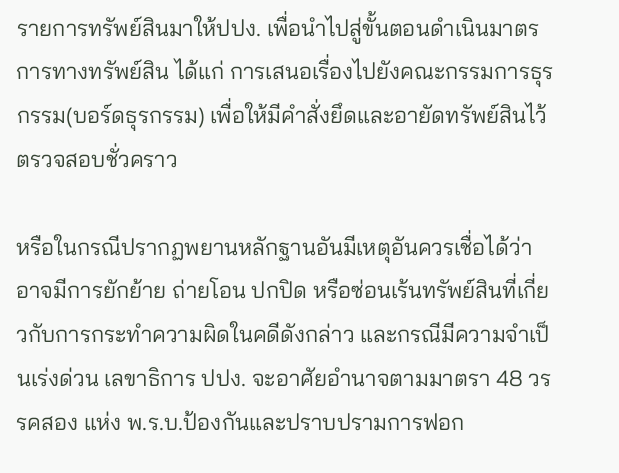รายการทรัพย์สินมาให้ปปง. เพื่อนำไปสู่ขั้นตอนดำเนินมาตรการทางทรัพย์สิน ได้แก่ การเสนอเรื่องไปยังคณะกรรมการธุรกรรม(บอร์ดธุรกรรม) เพื่อให้มีคำสั่งยึดและอายัดทรัพย์สินไว้ตรวจสอบชั่วคราว

หรือในกรณีปรากฏพยานหลักฐานอันมีเหตุอันควรเชื่อได้ว่า อาจมีการยักย้าย ถ่ายโอน ปกปิด หรือซ่อนเร้นทรัพย์สินที่เกี่ยวกับการกระทำความผิดในคดีดังกล่าว และกรณีมีความจำเป็นเร่งด่วน เลขาธิการ ปปง. จะอาศัยอำนาจตามมาตรา 48 วรรคสอง แห่ง พ.ร.บ.ป้องกันและปราบปรามการฟอก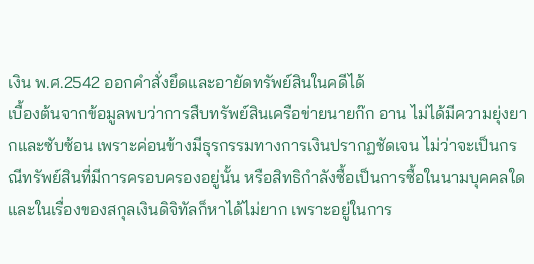เงิน พ.ศ.2542 ออกคำสั่งยึดและอายัดทรัพย์สินในคดีได้
เบื้องต้นจากข้อมูลพบว่าการสืบทรัพย์สินเครือข่ายนายก๊ก อาน ไม่ได้มีความยุ่งยากและซับซ้อน เพราะค่อนข้างมีธุรกรรมทางการเงินปรากฏชัดเจน ไม่ว่าจะเป็นกรณีทรัพย์สินที่มีการครอบครองอยู่นั้น หรือสิทธิกำลังซื้อเป็นการซื้อในนามบุคคลใด และในเรื่องของสกุลเงินดิจิทัลก็หาได้ไม่ยาก เพราะอยู่ในการ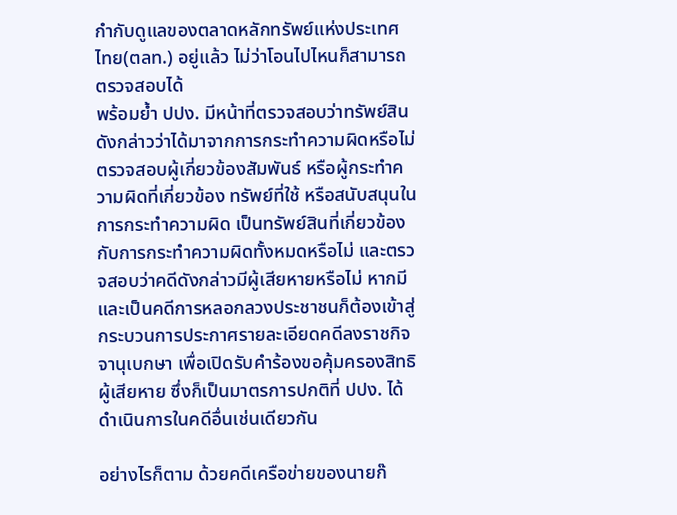กำกับดูแลของตลาดหลักทรัพย์แห่งประเทศไทย(ตลท.) อยู่แล้ว ไม่ว่าโอนไปไหนก็สามารถตรวจสอบได้
พร้อมย้ำ ปปง. มีหน้าที่ตรวจสอบว่าทรัพย์สินดังกล่าวว่าได้มาจากการกระทำความผิดหรือไม่ ตรวจสอบผู้เกี่ยวข้องสัมพันธ์ หรือผู้กระทำความผิดที่เกี่ยวข้อง ทรัพย์ที่ใช้ หรือสนับสนุนในการกระทำความผิด เป็นทรัพย์สินที่เกี่ยวข้องกับการกระทำความผิดทั้งหมดหรือไม่ และตรวจสอบว่าคดีดังกล่าวมีผู้เสียหายหรือไม่ หากมีและเป็นคดีการหลอกลวงประชาชนก็ต้องเข้าสู่กระบวนการประกาศรายละเอียดคดีลงราชกิจจานุเบกษา เพื่อเปิดรับคำร้องขอคุ้มครองสิทธิผู้เสียหาย ซึ่งก็เป็นมาตรการปกติที่ ปปง. ได้ดำเนินการในคดีอื่นเช่นเดียวกัน

อย่างไรก็ตาม ด้วยคดีเครือข่ายของนายก๊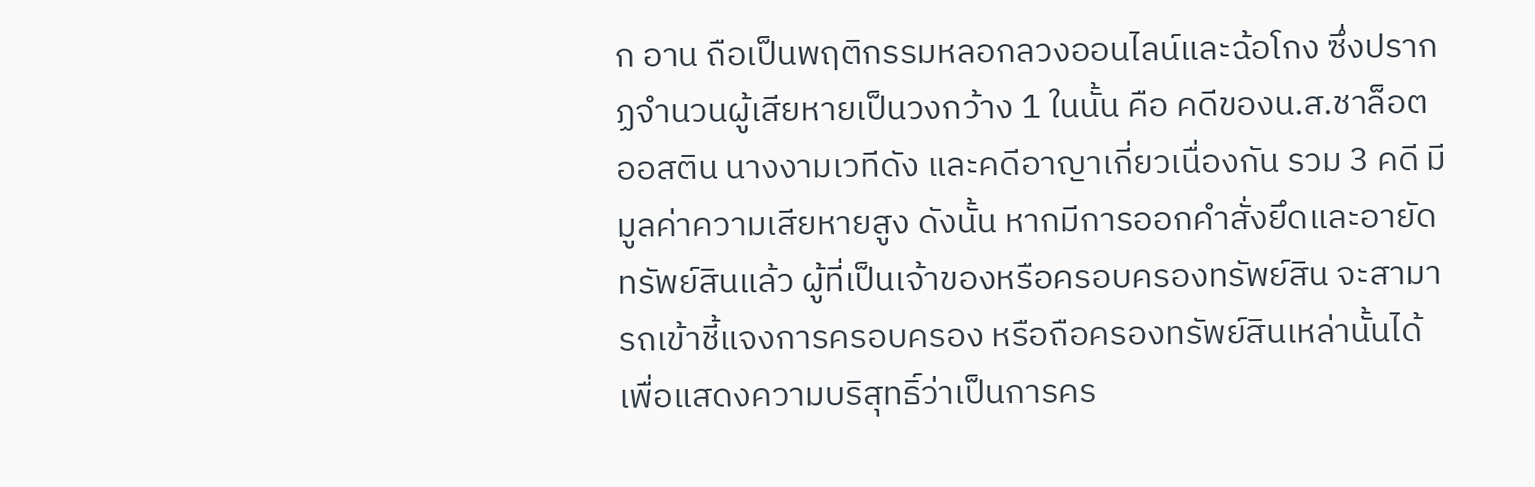ก อาน ถือเป็นพฤติกรรมหลอกลวงออนไลน์และฉ้อโกง ซึ่งปรากฏจำนวนผู้เสียหายเป็นวงกว้าง 1 ในนั้น คือ คดีของน.ส.ชาล็อต ออสติน นางงามเวทีดัง และคดีอาญาเกี่ยวเนื่องกัน รวม 3 คดี มีมูลค่าความเสียหายสูง ดังนั้น หากมีการออกคำสั่งยึดและอายัดทรัพย์สินแล้ว ผู้ที่เป็นเจ้าของหรือครอบครองทรัพย์สิน จะสามารถเข้าชี้แจงการครอบครอง หรือถือครองทรัพย์สินเหล่านั้นได้ เพื่อแสดงความบริสุทธิ์ว่าเป็นการคร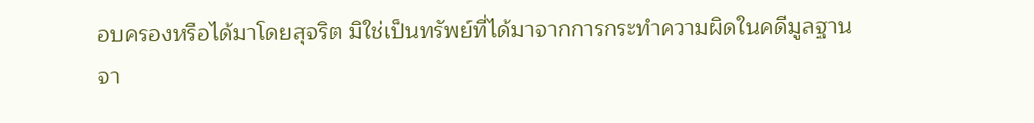อบครองหรือได้มาโดยสุจริต มิใช่เป็นทรัพย์ที่ได้มาจากการกระทำความผิดในคดีมูลฐาน
จา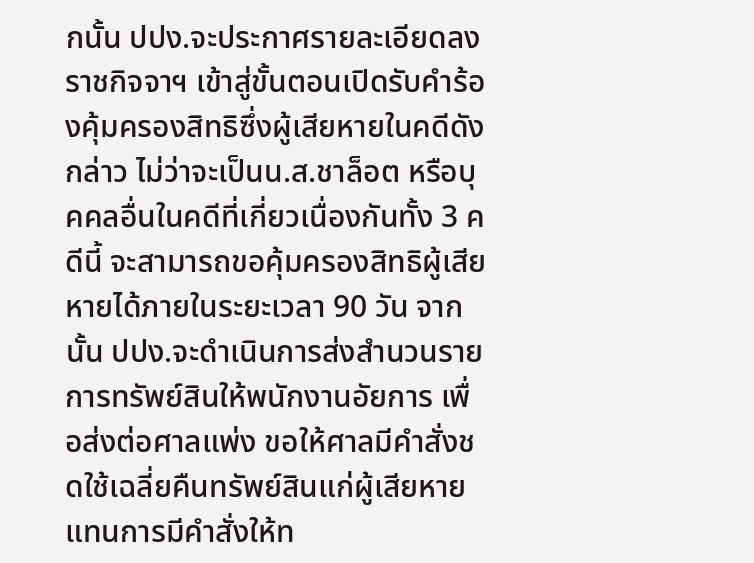กนั้น ปปง.จะประกาศรายละเอียดลงราชกิจจาฯ เข้าสู่ขั้นตอนเปิดรับคำร้องคุ้มครองสิทธิซึ่งผู้เสียหายในคดีดังกล่าว ไม่ว่าจะเป็นน.ส.ชาล็อต หรือบุคคลอื่นในคดีที่เกี่ยวเนื่องกันทั้ง 3 คดีนี้ จะสามารถขอคุ้มครองสิทธิผู้เสียหายได้ภายในระยะเวลา 90 วัน จากนั้น ปปง.จะดำเนินการส่งสำนวนรายการทรัพย์สินให้พนักงานอัยการ เพื่อส่งต่อศาลแพ่ง ขอให้ศาลมีคำสั่งชดใช้เฉลี่ยคืนทรัพย์สินแก่ผู้เสียหาย แทนการมีคำสั่งให้ท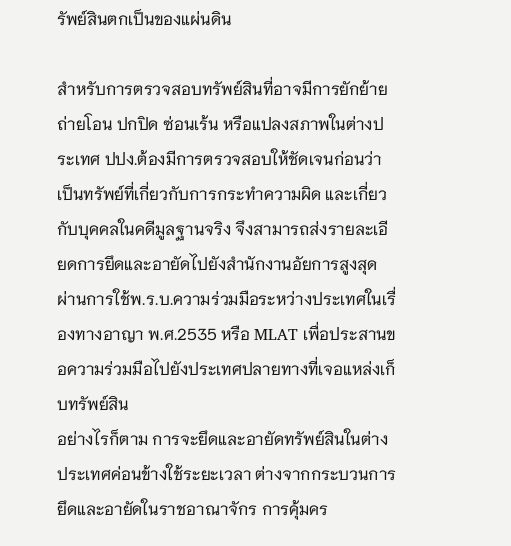รัพย์สินตกเป็นของแผ่นดิน

สำหรับการตรวจสอบทรัพย์สินที่อาจมีการยักย้าย ถ่ายโอน ปกปิด ซ่อนเร้น หรือแปลงสภาพในต่างประเทศ ปปง.ต้องมีการตรวจสอบให้ชัดเจนก่อนว่าเป็นทรัพย์ที่เกี่ยวกับการกระทำความผิด และเกี่ยวกับบุคคลในคดีมูลฐานจริง จึงสามารถส่งรายละเอียดการยึดและอายัดไปยังสำนักงานอัยการสูงสุด ผ่านการใช้พ.ร.บ.ความร่วมมือระหว่างประเทศในเรื่องทางอาญา พ.ศ.2535 หรือ MLAT เพื่อประสานขอความร่วมมือไปยังประเทศปลายทางที่เจอแหล่งเก็บทรัพย์สิน
อย่างไรก็ตาม การจะยึดและอายัดทรัพย์สินในต่างประเทศค่อนข้างใช้ระยะเวลา ต่างจากกระบวนการยึดและอายัดในราชอาณาจักร การคุ้มคร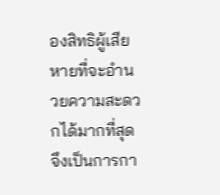องสิทธิผู้เสียหายที่จะอำนวยความสะดวกได้มากที่สุดจึงเป็นการกา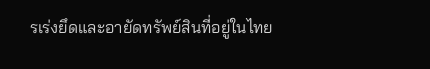รเร่งยึดและอายัดทรัพย์สินที่อยู่ในไทย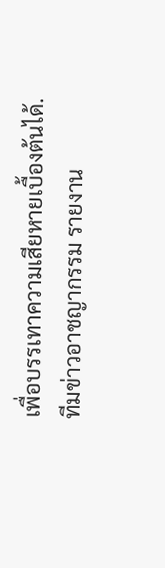เพื่อบรรเทาความเสียหายเบื้องต้นได้.
ทีมข่าวอาชญากรรม รายงาน